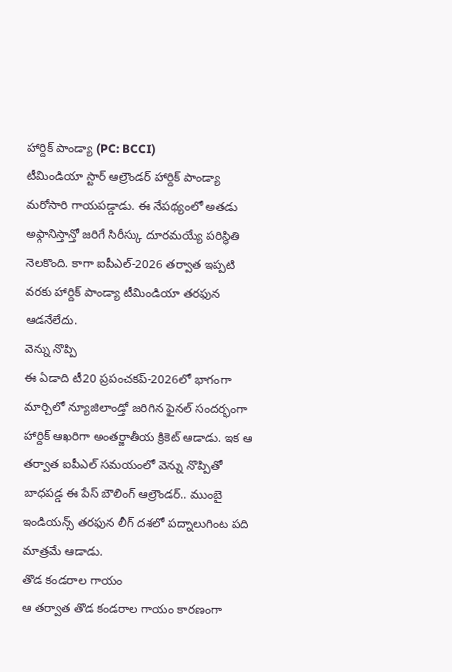హార్దిక్ పాండ్యా (PC: BCCI)
టీమిండియా స్టార్ ఆల్రౌండర్ హార్దిక్ పాండ్యా మరోసారి గాయపడ్డాడు. ఈ నేపథ్యంలో అతడు అఫ్గానిస్తాన్తో జరిగే సిరీస్కు దూరమయ్యే పరిస్థితి నెలకొంది. కాగా ఐపీఎల్-2026 తర్వాత ఇప్పటి వరకు హార్దిక్ పాండ్యా టీమిండియా తరఫున ఆడనేలేదు.
వెన్ను నొప్పి
ఈ ఏడాది టీ20 ప్రపంచకప్-2026లో భాగంగా మార్చిలో న్యూజిలాండ్తో జరిగిన ఫైనల్ సందర్భంగా హార్దిక్ ఆఖరిగా అంతర్జాతీయ క్రికెట్ ఆడాడు. ఇక ఆ తర్వాత ఐపీఎల్ సమయంలో వెన్ను నొప్పితో బాధపడ్డ ఈ పేస్ బౌలింగ్ ఆల్రౌండర్.. ముంబై ఇండియన్స్ తరఫున లీగ్ దశలో పద్నాలుగింట పది మాత్రమే ఆడాడు.
తొడ కండరాల గాయం
ఆ తర్వాత తొడ కండరాల గాయం కారణంగా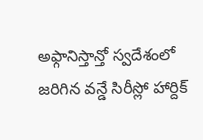అఫ్గానిస్తాన్తో స్వదేశంలో జరిగిన వన్డే సిరీస్లో హార్దిక్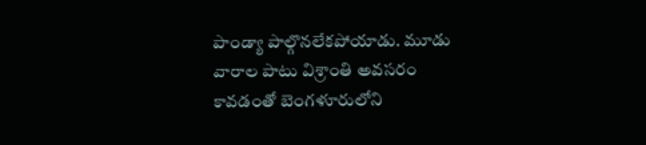పాండ్యా పాల్గొనలేకపోయాడు. మూడు వారాల పాటు విశ్రాంతి అవసరం కావడంతో బెంగళూరులోని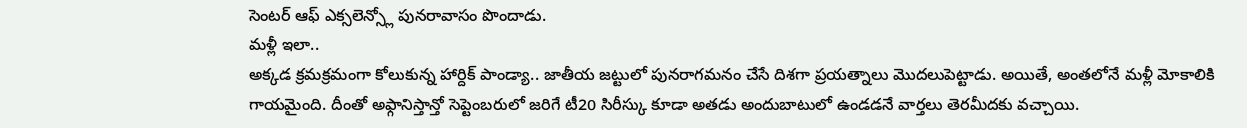సెంటర్ ఆఫ్ ఎక్సలెన్స్లో పునరావాసం పొందాడు.
మళ్లీ ఇలా..
అక్కడ క్రమక్రమంగా కోలుకున్న హార్దిక్ పాండ్యా.. జాతీయ జట్టులో పునరాగమనం చేసే దిశగా ప్రయత్నాలు మొదలుపెట్టాడు. అయితే, అంతలోనే మళ్లీ మోకాలికి గాయమైంది. దీంతో అఫ్గానిస్తాన్తో సెప్టెంబరులో జరిగే టీ20 సిరీస్కు కూడా అతడు అందుబాటులో ఉండడనే వార్తలు తెరమీదకు వచ్చాయి.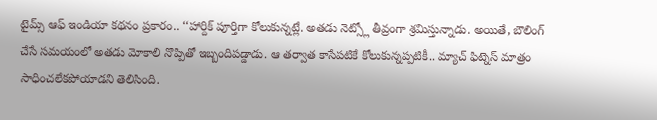టైమ్స్ ఆఫ్ ఇండియా కథనం ప్రకారం.. ‘‘హార్దిక్ పూర్తిగా కోలుకున్నట్లే. అతడు నెట్స్లో తీవ్రంగా శ్రమిస్తున్నాడు. అయితే, బౌలింగ్ చేసే సమయంలో అతడు మోకాలి నొప్పితో ఇబ్బందిపడ్డాడు. ఆ తర్వాత కాసేపటికే కోలుకున్నప్పటికీ.. మ్యాచ్ ఫిట్నెస్ మాత్రం సాధించలేకపోయాడని తెలిసింది.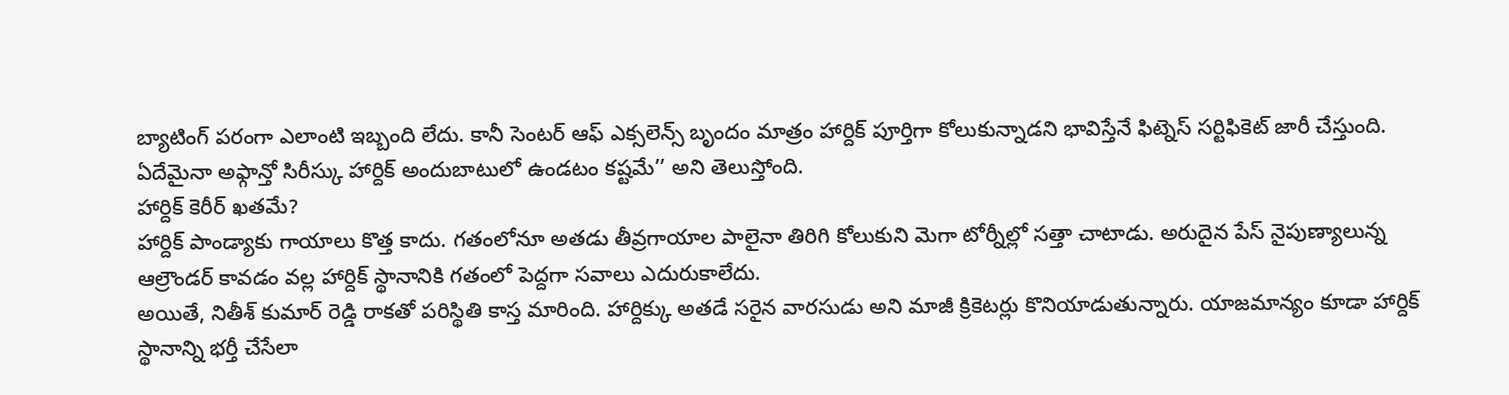బ్యాటింగ్ పరంగా ఎలాంటి ఇబ్బంది లేదు. కానీ సెంటర్ ఆఫ్ ఎక్సలెన్స్ బృందం మాత్రం హార్దిక్ పూర్తిగా కోలుకున్నాడని భావిస్తేనే ఫిట్నెస్ సర్టిఫికెట్ జారీ చేస్తుంది. ఏదేమైనా అఫ్గాన్తో సిరీస్కు హార్దిక్ అందుబాటులో ఉండటం కష్టమే’’ అని తెలుస్తోంది.
హార్దిక్ కెరీర్ ఖతమే?
హార్దిక్ పాండ్యాకు గాయాలు కొత్త కాదు. గతంలోనూ అతడు తీవ్రగాయాల పాలైనా తిరిగి కోలుకుని మెగా టోర్నీల్లో సత్తా చాటాడు. అరుదైన పేస్ నైపుణ్యాలున్న ఆల్రౌండర్ కావడం వల్ల హార్దిక్ స్థానానికి గతంలో పెద్దగా సవాలు ఎదురుకాలేదు.
అయితే, నితీశ్ కుమార్ రెడ్డి రాకతో పరిస్థితి కాస్త మారింది. హార్దిక్కు అతడే సరైన వారసుడు అని మాజీ క్రికెటర్లు కొనియాడుతున్నారు. యాజమాన్యం కూడా హార్దిక్ స్థానాన్ని భర్తీ చేసేలా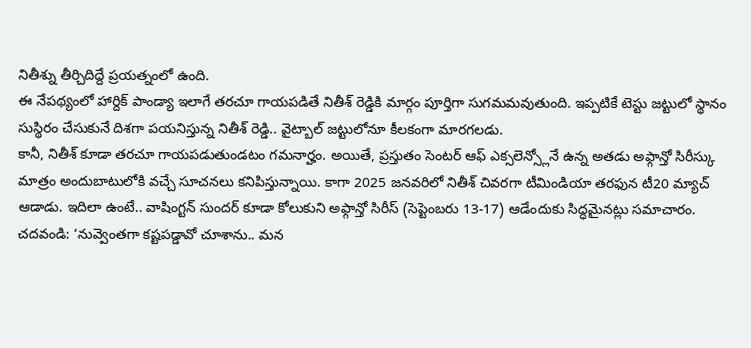నితీశ్ను తీర్చిదిద్దే ప్రయత్నంలో ఉంది.
ఈ నేపథ్యంలో హార్దిక్ పాండ్యా ఇలాగే తరచూ గాయపడితే నితీశ్ రెడ్డికి మార్గం పూర్తిగా సుగమమవుతుంది. ఇప్పటికే టెస్టు జట్టులో స్థానం సుస్థిరం చేసుకునే దిశగా పయనిస్తున్న నితీశ్ రెడ్డి.. వైట్బాల్ జట్టులోనూ కీలకంగా మారగలడు.
కానీ, నితీశ్ కూడా తరచూ గాయపడుతుండటం గమనార్హం. అయితే, ప్రస్తుతం సెంటర్ ఆఫ్ ఎక్సలెన్స్లోనే ఉన్న అతడు అఫ్గాన్తో సిరీస్కు మాత్రం అందుబాటులోకి వచ్చే సూచనలు కనిపిస్తున్నాయి. కాగా 2025 జనవరిలో నితీశ్ చివరగా టీమిండియా తరఫున టీ20 మ్యాచ్ ఆడాడు. ఇదిలా ఉంటే.. వాషింగ్టన్ సుందర్ కూడా కోలుకుని అఫ్గాన్తో సిరీస్ (సెప్టెంబరు 13-17) ఆడేందుకు సిద్ధమైనట్లు సమాచారం.
చదవండి: ‘నువ్వెంతగా కష్టపడ్డావో చూశాను.. మన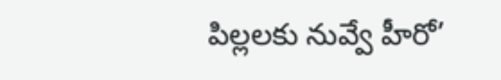పిల్లలకు నువ్వే హీరో’